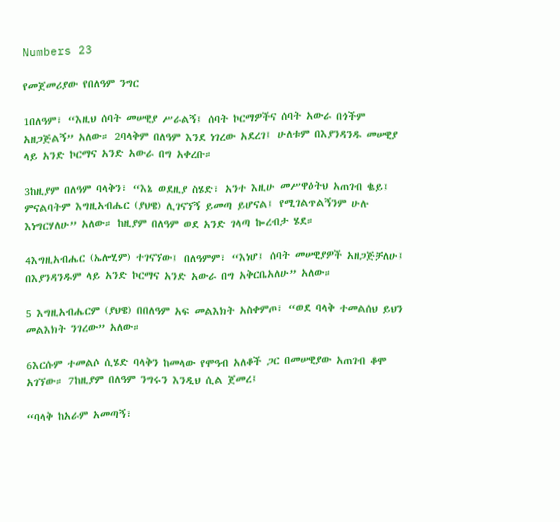Numbers 23

የመጀመሪያው የበለዓም ንግር

1በለዓም፣ “እዚህ ሰባት መሠዊያ ሥራልኝ፤ ሰባት ኮርማዎችና ሰባት አውራ በጎችም አዘጋጅልኝ” አለው። 2ባላቅም በለዓም እንደ ነገረው አደረገ፤ ሁለቱም በእያንዳንዱ መሠዊያ ላይ አንድ ኮርማና አንድ አውራ በግ አቀረቡ።

3ከዚያም በለዓም ባላቅን፣ “እኔ ወደዚያ ስሄድ፣ አንተ እዚሁ መሥዋዕትህ አጠገብ ቈይ፤ ምናልባትም እግዚአብሔር (ያህዌ) ሊገናኘኝ ይመጣ ይሆናል፤ የሚገልጥልኝንም ሁሉ እነግርሃለሁ” አለው። ከዚያም በለዓም ወደ አንድ ገላጣ ኰረብታ ሄደ።

4እግዚአብሔር (ኤሎሂም) ተገናኘው፤ በለዓምም፣ “እነሆ፤ ሰባት መሠዊያዎች አዘጋጅቻለሁ፤ በእያንዳንዱም ላይ አንድ ኮርማና አንድ አውራ በግ አቅርቤአለሁ” አለው።

5 እግዚአብሔርም (ያህዌ) በበለዓም አፍ መልእክት አስቀምጦ፣ “ወደ ባላቅ ተመልሰህ ይህን መልእክት ንገረው” አለው።

6እርሱም ተመልሶ ሲሄድ ባላቅን ከመላው የሞዓብ አለቆች ጋር በመሠዊያው አጠገብ ቆሞ አገኘው። 7ከዚያም በለዓም ንግሩን እንዲህ ሲል ጀመረ፤

“ባላቅ ከአራም አመጣኝ፣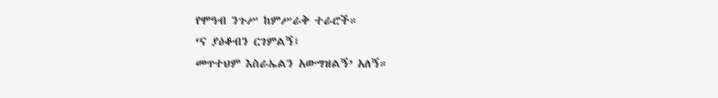የሞዓብ ንጉሥ ከምሥራቅ ተራሮች።
‘ና ያዕቆብን ርገምልኝ፤
መጥተህም እስራኤልን አውግዝልኝ’ አለኝ።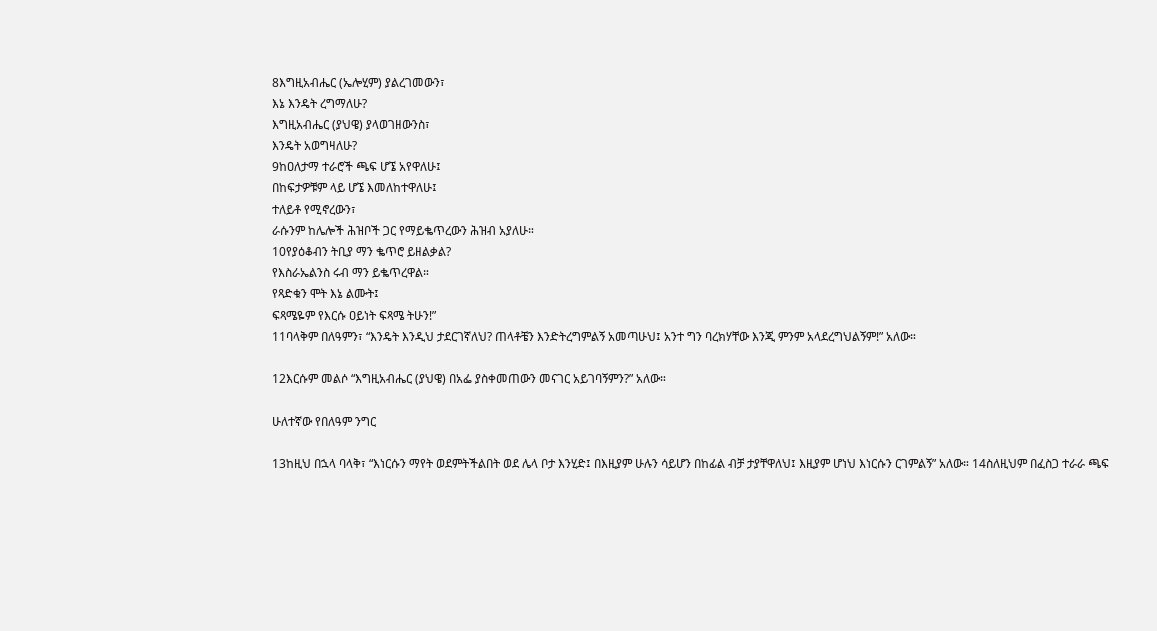8እግዚአብሔር (ኤሎሂም) ያልረገመውን፣
እኔ እንዴት ረግማለሁ?
እግዚአብሔር (ያህዌ) ያላወገዘውንስ፣
እንዴት አወግዛለሁ?
9ከዐለታማ ተራሮች ጫፍ ሆኜ አየዋለሁ፤
በከፍታዎቹም ላይ ሆኜ እመለከተዋለሁ፤
ተለይቶ የሚኖረውን፣
ራሱንም ከሌሎች ሕዝቦች ጋር የማይቈጥረውን ሕዝብ አያለሁ።
10የያዕቆብን ትቢያ ማን ቈጥሮ ይዘልቃል?
የእስራኤልንስ ሩብ ማን ይቈጥረዋል።
የጻድቁን ሞት እኔ ልሙት፤
ፍጻሜዬም የእርሱ ዐይነት ፍጻሜ ትሁን!”
11ባላቅም በለዓምን፣ “እንዴት እንዲህ ታደርገኛለህ? ጠላቶቼን እንድትረግምልኝ አመጣሁህ፤ አንተ ግን ባረክሃቸው እንጂ ምንም አላደረግህልኝም!” አለው።

12እርሱም መልሶ “እግዚአብሔር (ያህዌ) በአፌ ያስቀመጠውን መናገር አይገባኝምን?” አለው።

ሁለተኛው የበለዓም ንግር

13ከዚህ በኋላ ባላቅ፣ “እነርሱን ማየት ወደምትችልበት ወደ ሌላ ቦታ እንሂድ፤ በእዚያም ሁሉን ሳይሆን በከፊል ብቻ ታያቸዋለህ፤ እዚያም ሆነህ እነርሱን ርገምልኝ” አለው። 14ስለዚህም በፈስጋ ተራራ ጫፍ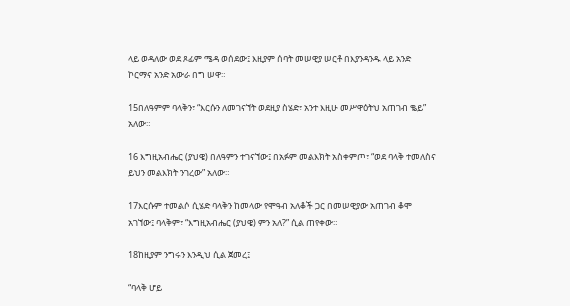ላይ ወዳለው ወደ ጾፊም ሜዳ ወሰደው፤ እዚያም ሰባት መሠዊያ ሠርቶ በእያንዳንዱ ላይ አንድ ኮርማና አንድ አውራ በግ ሠዋ።

15በለዓምም ባላቅን፣ “እርሱን ለመገናኘት ወደዚያ ስሄድ፣ አንተ እዚሁ መሥዋዕትህ አጠገብ ቈይ” አለው።

16 እግዚአብሔር (ያህዌ) በለዓምን ተገናኘው፤ በአፉም መልእክት አስቀምጦ፣ “ወደ ባላቅ ተመለስና ይህን መልእክት ንገረው” አለው።

17እርሱም ተመልሶ ሲሄድ ባላቅን ከመላው የሞዓብ አለቆች ጋር በመሠዊያው አጠገብ ቆሞ አገኘው፤ ባላቅም፣ “እግዚአብሔር (ያህዌ) ምን አለ?” ሲል ጠየቀው።

18ከዚያም ንግሩን እንዲህ ሲል ጀመረ፤

“ባላቅ ሆይ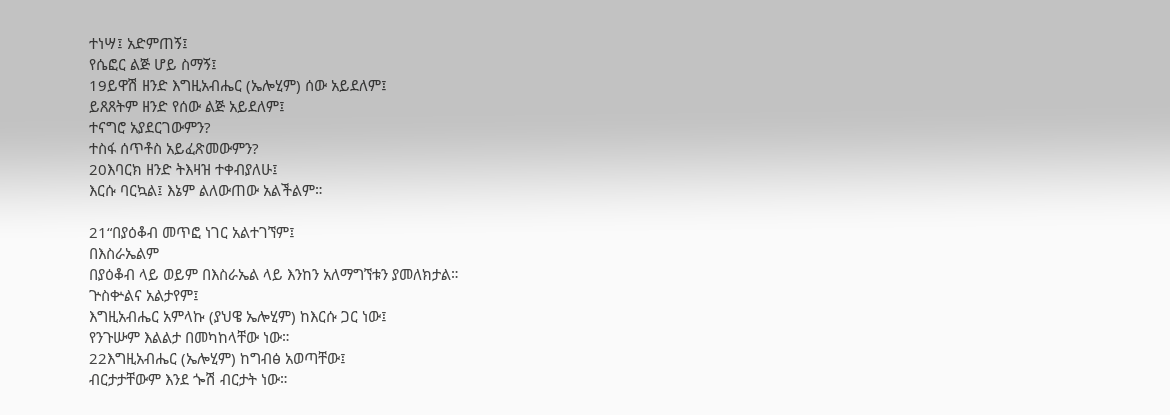ተነሣ፤ አድምጠኝ፤
የሴፎር ልጅ ሆይ ስማኝ፤
19ይዋሽ ዘንድ እግዚአብሔር (ኤሎሂም) ሰው አይደለም፤
ይጸጸትም ዘንድ የሰው ልጅ አይደለም፤
ተናግሮ አያደርገውምን?
ተስፋ ሰጥቶስ አይፈጽመውምን?
20እባርክ ዘንድ ትእዛዝ ተቀብያለሁ፤
እርሱ ባርኳል፤ እኔም ልለውጠው አልችልም።

21“በያዕቆብ መጥፎ ነገር አልተገኘም፤
በእስራኤልም
በያዕቆብ ላይ ወይም በእስራኤል ላይ እንከን አለማግኘቱን ያመለክታል።
ጕስቍልና አልታየም፤
እግዚአብሔር አምላኩ (ያህዌ ኤሎሂም) ከእርሱ ጋር ነው፤
የንጉሡም እልልታ በመካከላቸው ነው።
22እግዚአብሔር (ኤሎሂም) ከግብፅ አወጣቸው፤
ብርታታቸውም እንደ ጐሽ ብርታት ነው።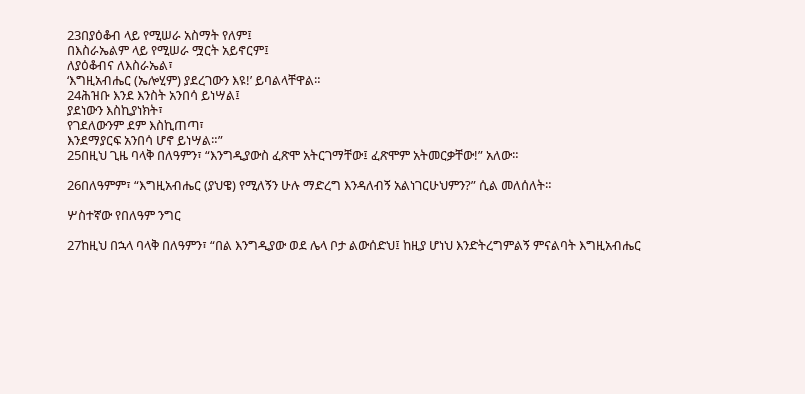23በያዕቆብ ላይ የሚሠራ አስማት የለም፤
በእስራኤልም ላይ የሚሠራ ሟርት አይኖርም፤
ለያዕቆብና ለእስራኤል፣
‘እግዚአብሔር (ኤሎሂም) ያደረገውን እዩ!’ ይባልላቸዋል።
24ሕዝቡ እንደ እንስት አንበሳ ይነሣል፤
ያደነውን እስኪያነክት፣
የገደለውንም ደም እስኪጠጣ፣
እንደማያርፍ አንበሳ ሆኖ ይነሣል።”
25በዚህ ጊዜ ባላቅ በለዓምን፣ “እንግዲያውስ ፈጽሞ አትርገማቸው፤ ፈጽሞም አትመርቃቸው!” አለው።

26በለዓምም፣ “እግዚአብሔር (ያህዌ) የሚለኝን ሁሉ ማድረግ እንዳለብኝ አልነገርሁህምን?” ሲል መለሰለት።

ሦስተኛው የበለዓም ንግር

27ከዚህ በኋላ ባላቅ በለዓምን፣ “በል እንግዲያው ወደ ሌላ ቦታ ልውሰድህ፤ ከዚያ ሆነህ እንድትረግምልኝ ምናልባት እግዚአብሔር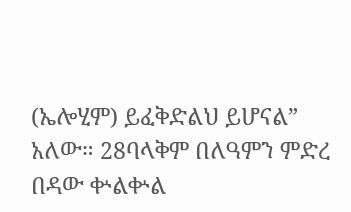(ኤሎሂም) ይፈቅድልህ ይሆናል” አለው። 28ባላቅም በለዓምን ምድረ በዳው ቍልቍል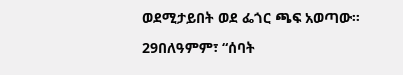ወደሚታይበት ወደ ፌጎር ጫፍ አወጣው።

29በለዓምም፣ “ሰባት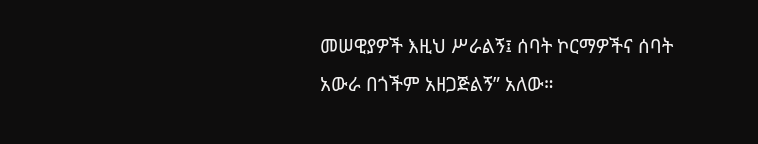መሠዊያዎች እዚህ ሥራልኝ፤ ሰባት ኮርማዎችና ሰባት አውራ በጎችም አዘጋጅልኝ” አለው።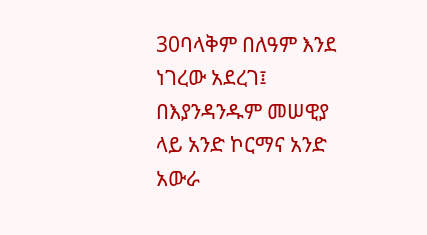30ባላቅም በለዓም እንደ ነገረው አደረገ፤ በእያንዳንዱም መሠዊያ ላይ አንድ ኮርማና አንድ አውራ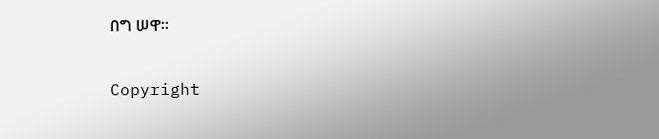በግ ሠዋ።

Copyright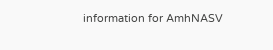information for AmhNASV